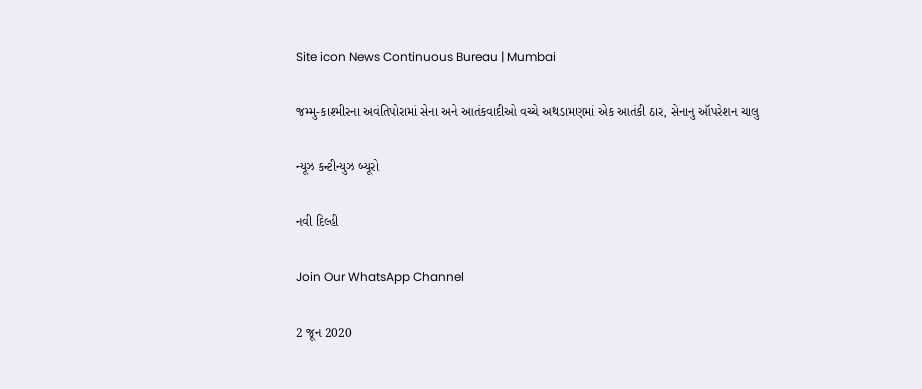Site icon News Continuous Bureau | Mumbai

જમ્મુ-કાશ્મીરના અવંતિપોરામાં સેના અને આતંકવાદીઓ વચ્ચે અથડામણમાં એક આતંકી ઠાર, સેનાનુ ઑપરેશન ચાલુ

ન્યૂઝ કન્ટીન્યુઝ બ્યૂરો

નવી દિલ્હી

Join Our WhatsApp Channel

2 જૂન 2020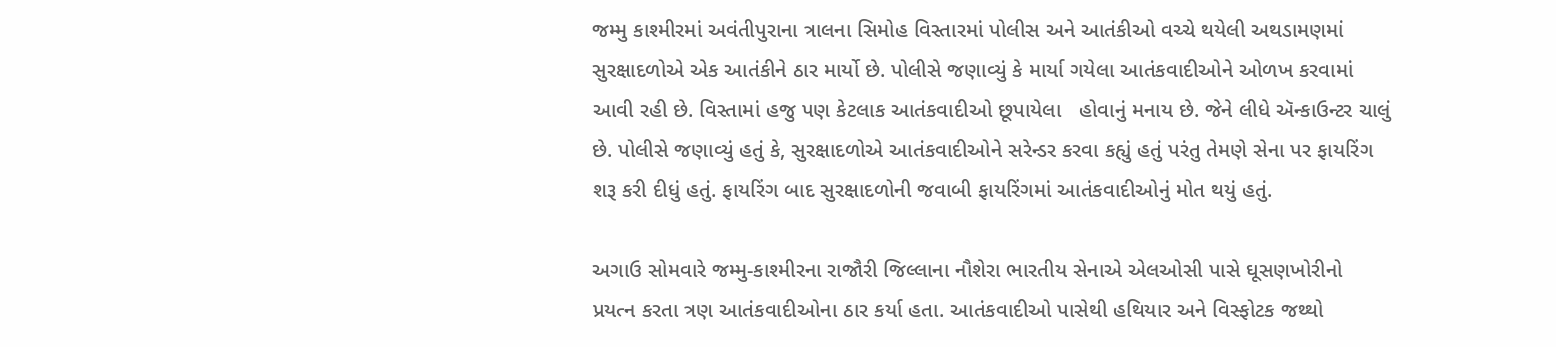જમ્મુ કાશ્મીરમાં અવંતીપુરાના ત્રાલના સિમોહ વિસ્તારમાં પોલીસ અને આતંકીઓ વચ્ચે થયેલી અથડામણમાં સુરક્ષાદળોએ એક આતંકીને ઠાર માર્યો છે. પોલીસે જણાવ્યું કે માર્યા ગયેલા આતંકવાદીઓને ઓળખ કરવામાં આવી રહી છે. વિસ્તામાં હજુ પણ કેટલાક આતંકવાદીઓ છૂપાયેલા   હોવાનું મનાય છે. જેને લીધે ઍન્કાઉન્ટર ચાલું છે. પોલીસે જણાવ્યું હતું કે, સુરક્ષાદળોએ આતંકવાદીઓને સરેન્ડર કરવા કહ્યું હતું પરંતુ તેમણે સેના પર ફાયરિંગ શરૂ કરી દીધું હતું. ફાયરિંગ બાદ સુરક્ષાદળોની જવાબી ફાયરિંગમાં આતંકવાદીઓનું મોત થયું હતું.

અગાઉ સોમવારે જમ્મુ-કાશ્મીરના રાજૌરી જિલ્લાના નૌશેરા ભારતીય સેનાએ એલઓસી પાસે ઘૂસણખોરીનો પ્રયત્ન કરતા ત્રણ આતંકવાદીઓના ઠાર કર્યા હતા. આતંકવાદીઓ પાસેથી હથિયાર અને વિસ્ફોટક જથ્થો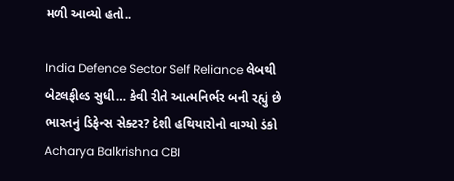મળી આવ્યો હતો..

India Defence Sector Self Reliance લેબથી બેટલફીલ્ડ સુધી… કેવી રીતે આત્મનિર્ભર બની રહ્યું છે ભારતનું ડિફેન્સ સેક્ટર? દેશી હથિયારોનો વાગ્યો ડંકો
Acharya Balkrishna CBI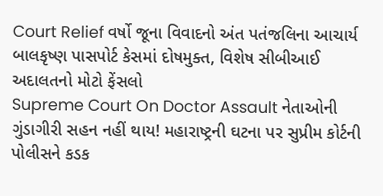Court Relief વર્ષો જૂના વિવાદનો અંત પતંજલિના આચાર્ય બાલકૃષ્ણ પાસપોર્ટ કેસમાં દોષમુક્ત, વિશેષ સીબીઆઈ અદાલતનો મોટો ફેંસલો
Supreme Court On Doctor Assault નેતાઓની ગુંડાગીરી સહન નહીં થાય! મહારાષ્ટ્રની ઘટના પર સુપ્રીમ કોર્ટની પોલીસને કડક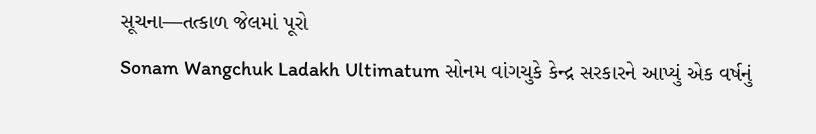સૂચના—તત્કાળ જેલમાં પૂરો
Sonam Wangchuk Ladakh Ultimatum સોનમ વાંગચુકે કેન્દ્ર સરકારને આપ્યું એક વર્ષનું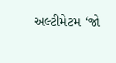અલ્ટીમેટમ ‘જો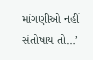માંગણીઓ નહીં સંતોષાય તો…’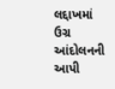લદ્દાખમાં ઉગ્ર આંદોલનની આપી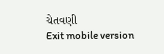ચેતવણી
Exit mobile version